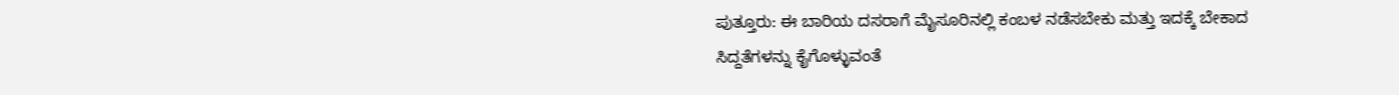ಪುತ್ತೂರು: ಈ ಬಾರಿಯ ದಸರಾಗೆ ಮೈಸೂರಿನಲ್ಲಿ ಕಂಬಳ ನಡೆಸಬೇಕು ಮತ್ತು ಇದಕ್ಕೆ ಬೇಕಾದ ಸಿದ್ದತೆಗಳನ್ನು ಕೈಗೊಳ್ಳುವಂತೆ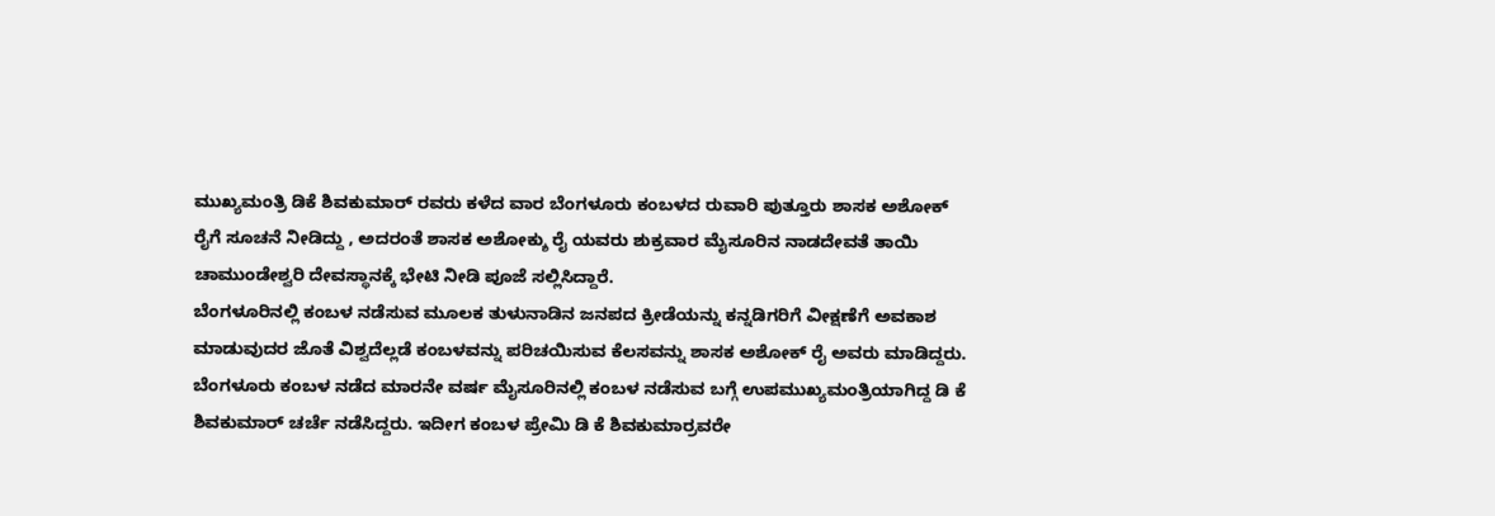ಮುಖ್ಯಮಂತ್ರಿ ಡಿಕೆ ಶಿವಕುಮಾರ್ ರವರು ಕಳೆದ ವಾರ ಬೆಂಗಳೂರು ಕಂಬಳದ ರುವಾರಿ ಪುತ್ತೂರು ಶಾಸಕ ಅಶೋಕ್ ರೈಗೆ ಸೂಚನೆ ನೀಡಿದ್ದು , ಅದರಂತೆ ಶಾಸಕ ಅಶೋಕ್ಶು ರೈ ಯವರು ಶುಕ್ರವಾರ ಮೈಸೂರಿನ ನಾಡದೇವತೆ ತಾಯಿ ಚಾಮುಂಡೇಶ್ವರಿ ದೇವಸ್ಥಾನಕ್ಕೆ ಭೇಟಿ ನೀಡಿ ಪೂಜೆ ಸಲ್ಲಿಸಿದ್ದಾರೆ.
ಬೆಂಗಳೂರಿನಲ್ಲಿ ಕಂಬಳ ನಡೆಸುವ ಮೂಲಕ ತುಳುನಾಡಿನ ಜನಪದ ಕ್ರೀಡೆಯನ್ನು ಕನ್ನಡಿಗರಿಗೆ ವೀಕ್ಷಣೆಗೆ ಅವಕಾಶ ಮಾಡುವುದರ ಜೊತೆ ವಿಶ್ವದೆಲ್ಲಡೆ ಕಂಬಳವನ್ನು ಪರಿಚಯಿಸುವ ಕೆಲಸವನ್ನು ಶಾಸಕ ಅಶೋಕ್ ರೈ ಅವರು ಮಾಡಿದ್ದರು. ಬೆಂಗಳೂರು ಕಂಬಳ ನಡೆದ ಮಾರನೇ ವರ್ಷ ಮೈಸೂರಿನಲ್ಲಿ ಕಂಬಳ ನಡೆಸುವ ಬಗ್ಗೆ ಉಪಮುಖ್ಯಮಂತ್ರಿಯಾಗಿದ್ದ ಡಿ ಕೆ ಶಿವಕುಮಾರ್ ಚರ್ಚೆ ನಡೆಸಿದ್ದರು. ಇದೀಗ ಕಂಬಳ ಪ್ರೇಮಿ ಡಿ ಕೆ ಶಿವಕುಮಾರ್ರವರೇ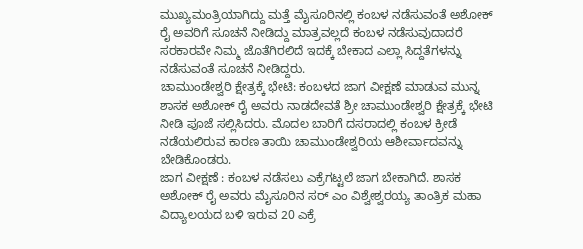ಮುಖ್ಯಮಂತ್ರಿಯಾಗಿದ್ದು ಮತ್ತೆ ಮೈಸೂರಿನಲ್ಲಿ ಕಂಬಳ ನಡೆಸುವಂತೆ ಅಶೋಕ್ ರೈ ಅವರಿಗೆ ಸೂಚನೆ ನೀಡಿದ್ದು ಮಾತ್ರವಲ್ಲದೆ ಕಂಬಳ ನಡೆಸುವುದಾದರೆ ಸರಕಾರವೇ ನಿಮ್ಮ ಜೊತೆಗಿರಲಿದೆ ಇದಕ್ಕೆ ಬೇಕಾದ ಎಲ್ಲಾ ಸಿದ್ದತೆಗಳನ್ನು ನಡೆಸುವಂತೆ ಸೂಚನೆ ನೀಡಿದ್ದರು.
ಚಾಮುಂಡೇಶ್ವರಿ ಕ್ಷೇತ್ರಕ್ಕೆ ಭೇಟಿ: ಕಂಬಳದ ಜಾಗ ವೀಕ್ಷಣೆ ಮಾಡುವ ಮುನ್ನ ಶಾಸಕ ಅಶೋಕ್ ರೈ ಅವರು ನಾಡದೇವತೆ ಶ್ರೀ ಚಾಮುಂಡೇಶ್ವರಿ ಕ್ಷೇತ್ರಕ್ಕೆ ಭೇಟಿ ನೀಡಿ ಪೂಜೆ ಸಲ್ಲಿಸಿದರು. ಮೊದಲ ಬಾರಿಗೆ ದಸರಾದಲ್ಲಿ ಕಂಬಳ ಕ್ರೀಡೆ ನಡೆಯಲಿರುವ ಕಾರಣ ತಾಯಿ ಚಾಮುಂಡೇಶ್ವರಿಯ ಆಶೀರ್ವಾದವನ್ನು ಬೇಡಿಕೊಂಡರು.
ಜಾಗ ವೀಕ್ಷಣೆ : ಕಂಬಳ ನಡೆಸಲು ಎಕ್ರೆಗಟ್ಟಲೆ ಜಾಗ ಬೇಕಾಗಿದೆ. ಶಾಸಕ ಅಶೋಕ್ ರೈ ಅವರು ಮೈಸೂರಿನ ಸರ್ ಎಂ ವಿಶ್ವೇಶ್ವರಯ್ಯ ತಾಂತ್ರಿಕ ಮಹಾ ವಿದ್ಯಾಲಯದ ಬಳಿ ಇರುವ 20 ಎಕ್ರೆ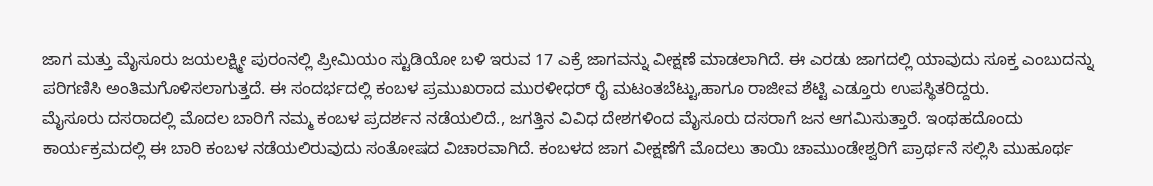ಜಾಗ ಮತ್ತು ಮೈಸೂರು ಜಯಲಕ್ಷ್ಮೀ ಪುರಂನಲ್ಲಿ ಪ್ರೀಮಿಯಂ ಸ್ಟುಡಿಯೋ ಬಳಿ ಇರುವ 17 ಎಕ್ರೆ ಜಾಗವನ್ನು ವೀಕ್ಷಣೆ ಮಾಡಲಾಗಿದೆ. ಈ ಎರಡು ಜಾಗದಲ್ಲಿ ಯಾವುದು ಸೂಕ್ತ ಎಂಬುದನ್ನು ಪರಿಗಣಿಸಿ ಅಂತಿಮಗೊಳಿಸಲಾಗುತ್ತದೆ. ಈ ಸಂದರ್ಭದಲ್ಲಿ ಕಂಬಳ ಪ್ರಮುಖರಾದ ಮುರಳೀಧರ್ ರೈ ಮಟಂತಬೆಟ್ಟು,ಹಾಗೂ ರಾಜೀವ ಶೆಟ್ಟಿ ಎಡ್ತೂರು ಉಪಸ್ಥಿತರಿದ್ದರು.
ಮೈಸೂರು ದಸರಾದಲ್ಲಿ ಮೊದಲ ಬಾರಿಗೆ ನಮ್ಮ ಕಂಬಳ ಪ್ರದರ್ಶನ ನಡೆಯಲಿದೆ., ಜಗತ್ತಿನ ವಿವಿಧ ದೇಶಗಳಿಂದ ಮೈಸೂರು ದಸರಾಗೆ ಜನ ಆಗಮಿಸುತ್ತಾರೆ. ಇಂಥಹದೊಂದು ಕಾರ್ಯಕ್ರಮದಲ್ಲಿ ಈ ಬಾರಿ ಕಂಬಳ ನಡೆಯಲಿರುವುದು ಸಂತೋಷದ ವಿಚಾರವಾಗಿದೆ. ಕಂಬಳದ ಜಾಗ ವೀಕ್ಷಣೆಗೆ ಮೊದಲು ತಾಯಿ ಚಾಮುಂಡೇಶ್ವರಿಗೆ ಪ್ರಾರ್ಥನೆ ಸಲ್ಲಿಸಿ ಮುಹೂರ್ಥ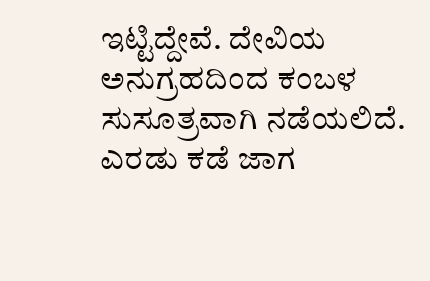ಇಟ್ಟಿದ್ದೇವೆ. ದೇವಿಯ ಅನುಗ್ರಹದಿಂದ ಕಂಬಳ ಸುಸೂತ್ರವಾಗಿ ನಡೆಯಲಿದೆ. ಎರಡು ಕಡೆ ಜಾಗ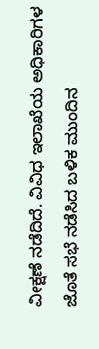ವೀಕ್ಷಣೆ ನಡೆದಿದೆ. ವಿವಿಧ ಇಲಾಖೆಯ ಅಧಿಕಾರಿಗಳ ಜೊತೆ ಸಭೆ ನಡೆಸಿದ ಬಳಿಕ ಮುಂದಿನ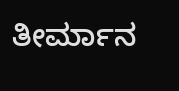ತೀರ್ಮಾನ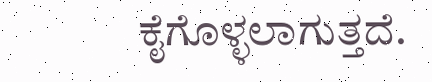ಕೈಗೊಳ್ಳಲಾಗುತ್ತದೆ.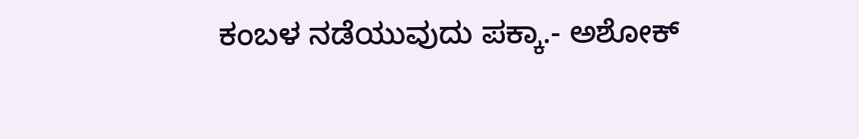ಕಂಬಳ ನಡೆಯುವುದು ಪಕ್ಕಾ.- ಅಶೋಕ್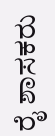ರೈ ಶಾಸಕರು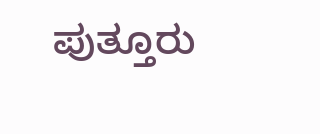ಪುತ್ತೂರು